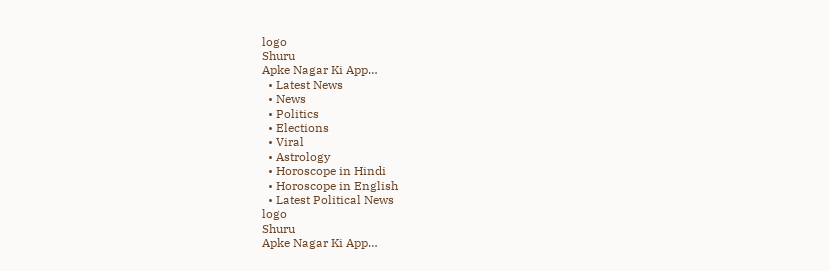logo
Shuru
Apke Nagar Ki App…
  • Latest News
  • News
  • Politics
  • Elections
  • Viral
  • Astrology
  • Horoscope in Hindi
  • Horoscope in English
  • Latest Political News
logo
Shuru
Apke Nagar Ki App…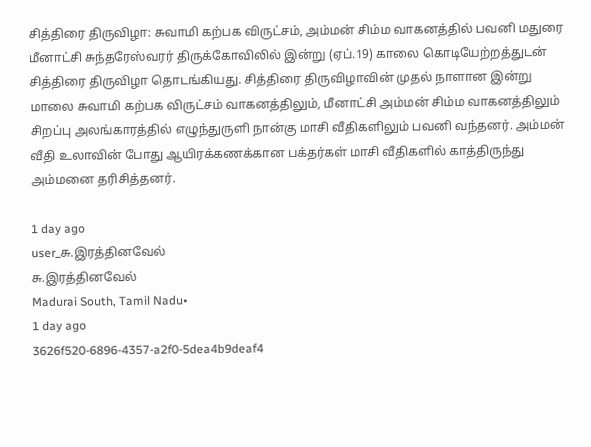சித்திரை திருவிழா: சுவாமி கற்பக விருட்சம், அம்மன் சிம்ம வாகனத்தில் பவனி மதுரை மீனாட்சி சுந்தரேஸ்வரர் திருக்கோவிலில் இன்று (ஏப்.19) காலை கொடியேற்றத்துடன் சித்திரை திருவிழா தொடங்கியது. சித்திரை திருவிழாவின் முதல் நாளான இன்று மாலை சுவாமி கற்பக விருட்சம் வாகனத்திலும், மீனாட்சி அம்மன் சிம்ம வாகனத்திலும் சிறப்பு அலங்காரத்தில் எழுந்துருளி நான்கு மாசி வீதிகளிலும் பவனி வந்தனர். அம்மன் வீதி உலாவின் போது ஆயிரக்கணக்கான பக்தர்கள் மாசி வீதிகளில் காத்திருந்து அம்மனை தரிசித்தனர்.

1 day ago
user_சு.இரத்தினவேல்
சு.இரத்தினவேல்
Madurai South, Tamil Nadu•
1 day ago
3626f520-6896-4357-a2f0-5dea4b9deaf4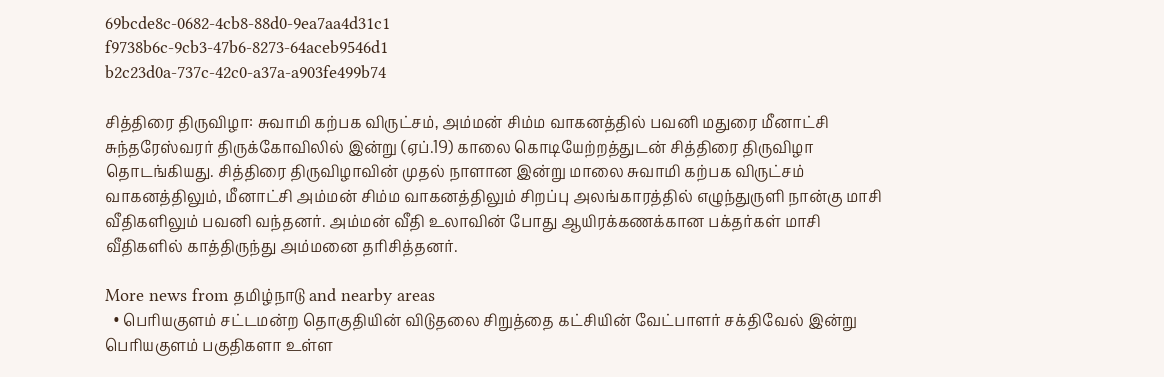69bcde8c-0682-4cb8-88d0-9ea7aa4d31c1
f9738b6c-9cb3-47b6-8273-64aceb9546d1
b2c23d0a-737c-42c0-a37a-a903fe499b74

சித்திரை திருவிழா: சுவாமி கற்பக விருட்சம், அம்மன் சிம்ம வாகனத்தில் பவனி மதுரை மீனாட்சி சுந்தரேஸ்வரர் திருக்கோவிலில் இன்று (ஏப்.19) காலை கொடியேற்றத்துடன் சித்திரை திருவிழா தொடங்கியது. சித்திரை திருவிழாவின் முதல் நாளான இன்று மாலை சுவாமி கற்பக விருட்சம் வாகனத்திலும், மீனாட்சி அம்மன் சிம்ம வாகனத்திலும் சிறப்பு அலங்காரத்தில் எழுந்துருளி நான்கு மாசி வீதிகளிலும் பவனி வந்தனர். அம்மன் வீதி உலாவின் போது ஆயிரக்கணக்கான பக்தர்கள் மாசி வீதிகளில் காத்திருந்து அம்மனை தரிசித்தனர்.

More news from தமிழ்நாடு and nearby areas
  • பெரியகுளம் சட்டமன்ற தொகுதியின் விடுதலை சிறுத்தை கட்சியின் வேட்பாளர் சக்திவேல் இன்று பெரியகுளம் பகுதிகளா உள்ள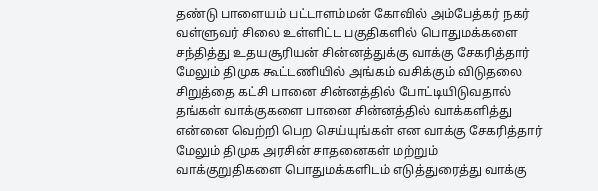தண்டு பாளையம் பட்டாளம்மன் கோவில் அம்பேத்கர் நகர் வள்ளுவர் சிலை உள்ளிட்ட பகுதிகளில் பொதுமக்களை சந்தித்து உதயசூரியன் சின்னத்துக்கு வாக்கு சேகரித்தார் மேலும் திமுக கூட்டணியில் அங்கம் வசிக்கும் விடுதலை சிறுத்தை கட்சி பானை சின்னத்தில் போட்டியிடுவதால் தங்கள் வாக்குகளை பானை சின்னத்தில் வாக்களித்து என்னை வெற்றி பெற செய்யுங்கள் என வாக்கு சேகரித்தார் மேலும் திமுக அரசின் சாதனைகள் மற்றும் வாக்குறுதிகளை பொதுமக்களிடம் எடுத்துரைத்து வாக்கு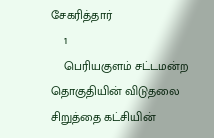சேகரித்தார்
    1
    பெரியகுளம் சட்டமன்ற தொகுதியின் விடுதலை சிறுத்தை கட்சியின்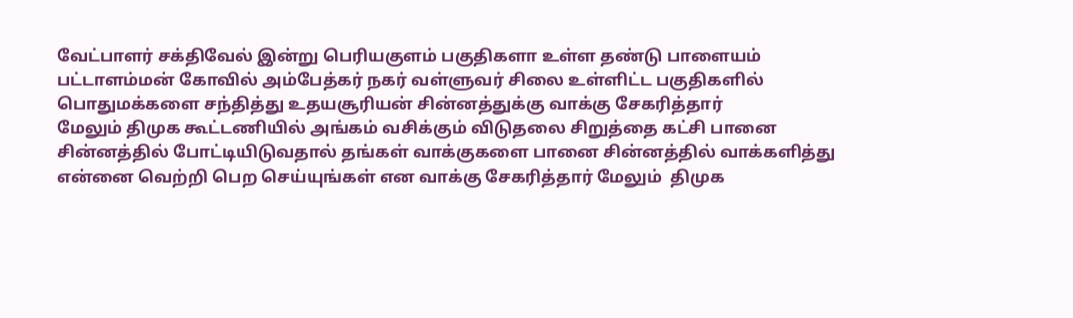வேட்பாளர் சக்திவேல் இன்று பெரியகுளம் பகுதிகளா உள்ள தண்டு பாளையம் பட்டாளம்மன் கோவில் அம்பேத்கர் நகர் வள்ளுவர் சிலை உள்ளிட்ட பகுதிகளில் பொதுமக்களை சந்தித்து உதயசூரியன் சின்னத்துக்கு வாக்கு சேகரித்தார்
மேலும் திமுக கூட்டணியில் அங்கம் வசிக்கும் விடுதலை சிறுத்தை கட்சி பானை சின்னத்தில் போட்டியிடுவதால் தங்கள் வாக்குகளை பானை சின்னத்தில் வாக்களித்து என்னை வெற்றி பெற செய்யுங்கள் என வாக்கு சேகரித்தார் மேலும்  திமுக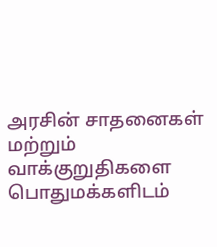அரசின் சாதனைகள் மற்றும் வாக்குறுதிகளை பொதுமக்களிடம்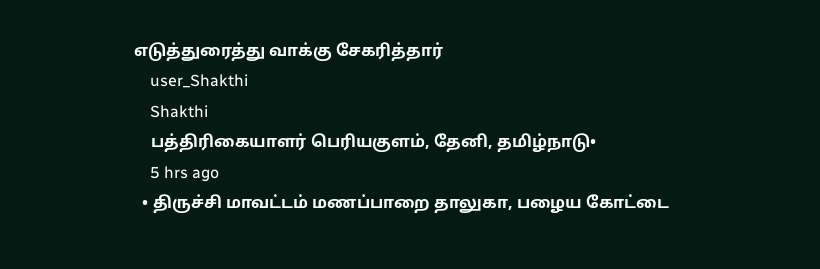எடுத்துரைத்து வாக்கு சேகரித்தார்
    user_Shakthi
    Shakthi
    பத்திரிகையாளர் பெரியகுளம், தேனி, தமிழ்நாடு•
    5 hrs ago
  • திருச்சி மாவட்டம் மணப்பாறை தாலுகா, பழைய கோட்டை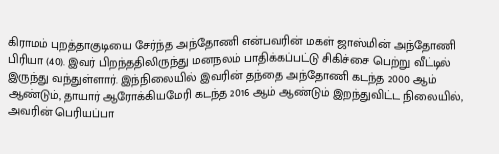கிராமம் புறத்தாகுடியை சேர்ந்த அந்தோணி என்பவரின் மகள் ஜாஸ்மின் அந்தோணி பிரியா (40). இவர் பிறந்ததிலிருந்து மனநலம் பாதிக்கப்பட்டு சிகிச்சை பெற்று வீட்டில் இருந்து வந்துள்ளார். இந்நிலையில் இவரின் தந்தை அந்தோணி கடந்த 2000 ஆம் ஆண்டும், தாயார் ஆரோக்கியமேரி கடந்த 2016 ஆம் ஆண்டும் இறந்துவிட்ட நிலையில், அவரின் பெரியப்பா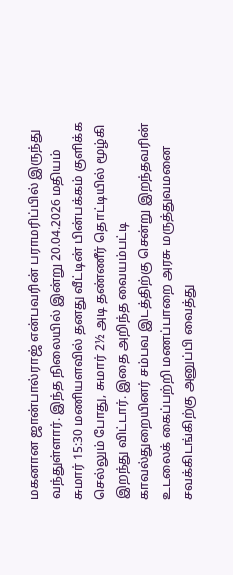மகனான ஜான்பால்ராஜ் என்பவரின் பராமரிப்பில் இருந்து வந்துள்ளார். இந்த நிலையில் இன்று 20.04.2026 மதியம் சுமார் 15:30 மணியளவில் தனது வீட்டின் பின்பக்கம் குளிக்க செல்லும் போது, சுமார் 2½ அடி தண்ணீர் தொட்டியில் மூழ்கி இறந்து விட்டார். இதை அறிந்த வையம்பட்டி காவல்துறையினர் சம்பவ இடத்திற்கு சென்று இறந்தவரின் உடலைக் கைப்பற்றி மணப்பாறை அரசு மருத்துவமனை சவக்கிடங்கிற்கு அனுப்பி வைத்து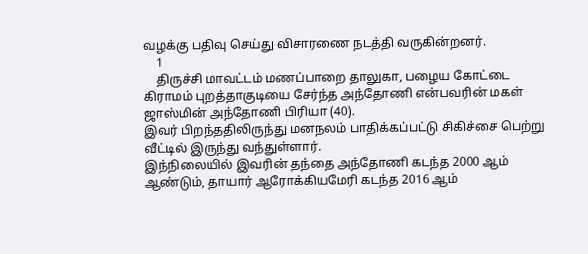வழக்கு பதிவு செய்து விசாரணை நடத்தி வருகின்றனர்.
    1
    திருச்சி மாவட்டம் மணப்பாறை தாலுகா, பழைய கோட்டை கிராமம் புறத்தாகுடியை சேர்ந்த அந்தோணி என்பவரின் மகள் ஜாஸ்மின் அந்தோணி பிரியா (40).
இவர் பிறந்ததிலிருந்து மனநலம் பாதிக்கப்பட்டு சிகிச்சை பெற்று வீட்டில் இருந்து வந்துள்ளார்.
இந்நிலையில் இவரின் தந்தை அந்தோணி கடந்த 2000 ஆம் ஆண்டும், தாயார் ஆரோக்கியமேரி கடந்த 2016 ஆம்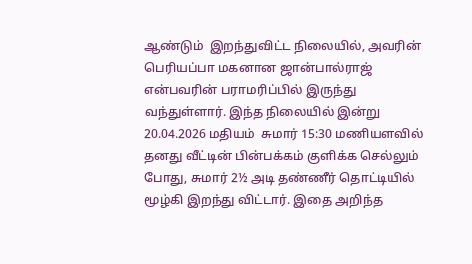ஆண்டும்  இறந்துவிட்ட நிலையில், அவரின் பெரியப்பா மகனான ஜான்பால்ராஜ்  என்பவரின் பராமரிப்பில் இருந்து வந்துள்ளார். இந்த நிலையில் இன்று 20.04.2026 மதியம்  சுமார் 15:30 மணியளவில் தனது வீட்டின் பின்பக்கம் குளிக்க செல்லும் போது, சுமார் 2½ அடி தண்ணீர் தொட்டியில் மூழ்கி இறந்து விட்டார். இதை அறிந்த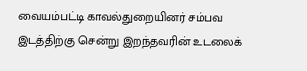வையம்பட்டி காவல்துறையினர் சம்பவ இடத்திற்கு சென்று இறந்தவரின் உடலைக்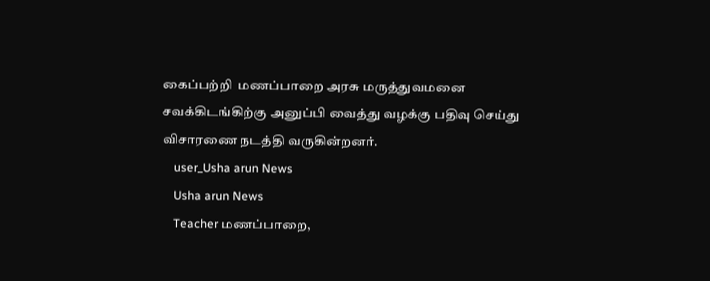கைப்பற்றி  மணப்பாறை அரசு மருத்துவமனை சவக்கிடங்கிற்கு அனுப்பி வைத்து வழக்கு பதிவு செய்து விசாரணை நடத்தி வருகின்றனர்.
    user_Usha arun News
    Usha arun News
    Teacher மணப்பாறை,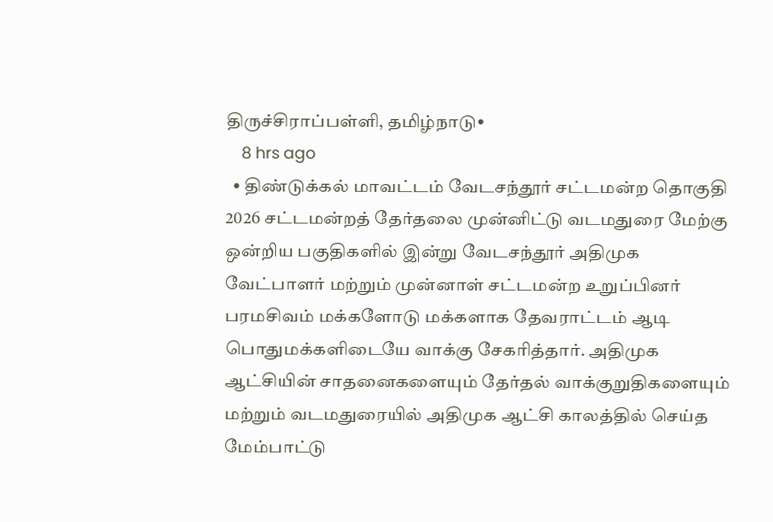திருச்சிராப்பள்ளி, தமிழ்நாடு•
    8 hrs ago
  • திண்டுக்கல் மாவட்டம் வேடசந்தூர் சட்டமன்ற தொகுதி 2026 சட்டமன்றத் தேர்தலை முன்னிட்டு வடமதுரை மேற்கு ஒன்றிய பகுதிகளில் இன்று வேடசந்தூர் அதிமுக வேட்பாளர் மற்றும் முன்னாள் சட்டமன்ற உறுப்பினர் பரமசிவம் மக்களோடு மக்களாக தேவராட்டம் ஆடி பொதுமக்களிடையே வாக்கு சேகரித்தார். அதிமுக ஆட்சியின் சாதனைகளையும் தேர்தல் வாக்குறுதிகளையும் மற்றும் வடமதுரையில் அதிமுக ஆட்சி காலத்தில் செய்த மேம்பாட்டு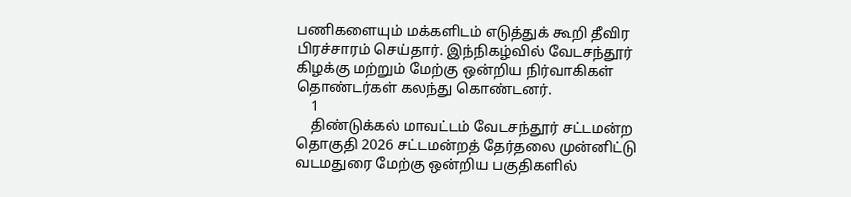பணிகளையும் மக்களிடம் எடுத்துக் கூறி தீவிர பிரச்சாரம் செய்தார். இந்நிகழ்வில் வேடசந்தூர் கிழக்கு மற்றும் மேற்கு ஒன்றிய நிர்வாகிகள் தொண்டர்கள் கலந்து கொண்டனர்.
    1
    திண்டுக்கல் மாவட்டம் வேடசந்தூர் சட்டமன்ற தொகுதி 2026 சட்டமன்றத் தேர்தலை முன்னிட்டு வடமதுரை மேற்கு ஒன்றிய பகுதிகளில்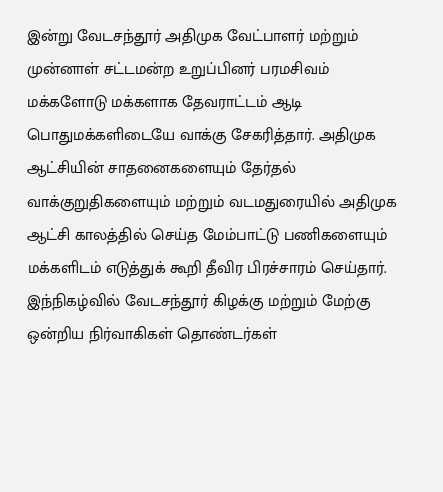இன்று வேடசந்தூர் அதிமுக வேட்பாளர் மற்றும் முன்னாள் சட்டமன்ற உறுப்பினர் பரமசிவம் மக்களோடு மக்களாக தேவராட்டம் ஆடி பொதுமக்களிடையே வாக்கு சேகரித்தார். அதிமுக ஆட்சியின் சாதனைகளையும் தேர்தல் வாக்குறுதிகளையும் மற்றும் வடமதுரையில் அதிமுக ஆட்சி காலத்தில் செய்த மேம்பாட்டு பணிகளையும் மக்களிடம் எடுத்துக் கூறி தீவிர பிரச்சாரம் செய்தார். இந்நிகழ்வில் வேடசந்தூர் கிழக்கு மற்றும் மேற்கு ஒன்றிய நிர்வாகிகள் தொண்டர்கள்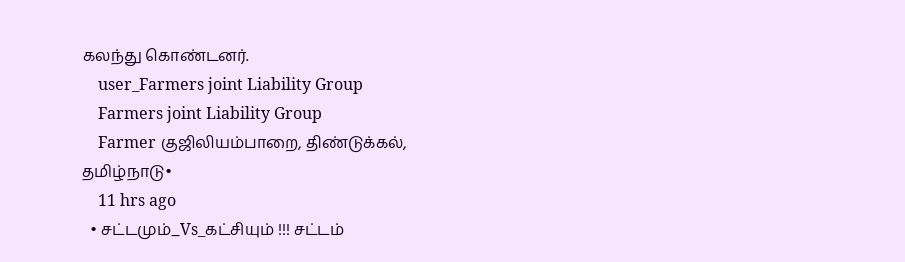கலந்து கொண்டனர்.
    user_Farmers joint Liability Group
    Farmers joint Liability Group
    Farmer குஜிலியம்பாறை, திண்டுக்கல், தமிழ்நாடு•
    11 hrs ago
  • சட்டமும்_Vs_கட்சியும் !!! சட்டம்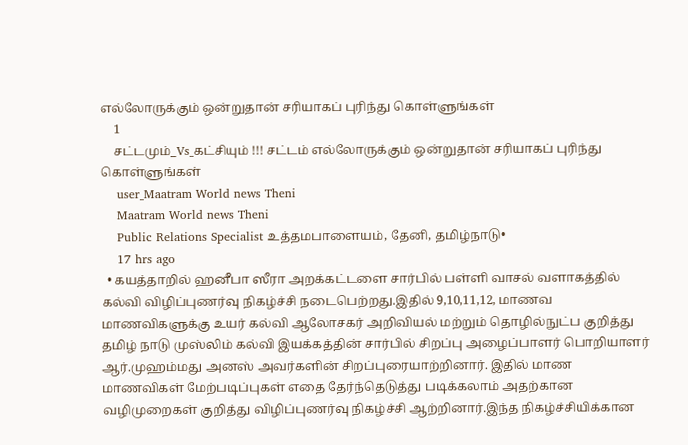எல்லோருக்கும் ஒன்றுதான் சரியாகப் புரிந்து கொள்ளுங்கள்
    1
    சட்டமும்_Vs_கட்சியும் !!! சட்டம் எல்லோருக்கும் ஒன்றுதான் சரியாகப் புரிந்து கொள்ளுங்கள்
    user_Maatram World news Theni
    Maatram World news Theni
    Public Relations Specialist உத்தமபாளையம், தேனி, தமிழ்நாடு•
    17 hrs ago
  • கயத்தாறில் ஹனீபா ஸீரா அறக்கட்டளை சார்பில் பள்ளி வாசல் வளாகத்தில் கல்வி விழிப்புணர்வு நிகழ்ச்சி நடைபெற்றது.இதில் 9,10,11,12, மாணவ மாணவிகளுக்கு உயர் கல்வி ஆலோசகர் அறிவியல் மற்றும் தொழில்நுட்ப குறித்து தமிழ் நாடு முஸ்லிம் கல்வி இயக்கத்தின் சார்பில் சிறப்பு அழைப்பாளர் பொறியாளர் ஆர்.முஹம்மது அனஸ் அவர்களின் சிறப்புரையாற்றினார். இதில் மாண மாணவிகள் மேற்படிப்புகள் எதை தேர்ந்தெடுத்து படிக்கலாம் அதற்கான வழிமுறைகள் குறித்து விழிப்புணர்வு நிகழ்ச்சி ஆற்றினார்.இந்த நிகழ்ச்சியிக்கான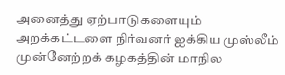அனைத்து ஏற்பாடுகளையும் அறக்கட்டளை நிர்வனர் ஐக்கிய முஸ்லீம் முன்னேற்றக் கழகத்தின் மாநில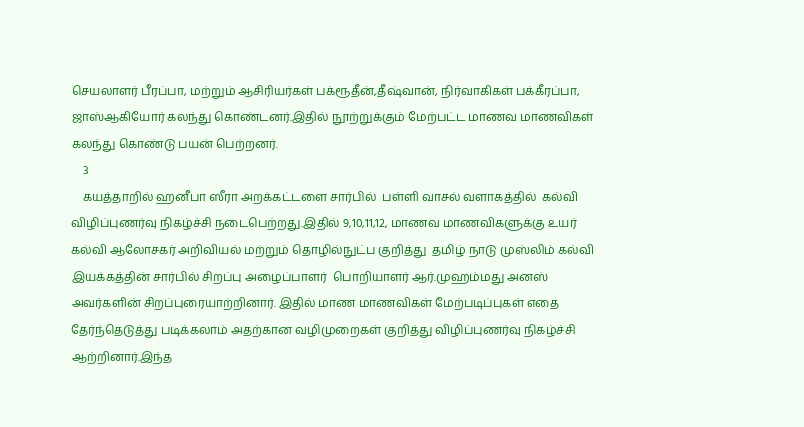செயலாளர் பீரப்பா, மற்றும் ஆசிரியர்கள் பக்ரூதீன்,தீஷ்வான், நிர்வாகிகள் பக்கீரப்பா, ஜாஸ்ஆகியோர் கலந்து கொண்டனர்.இதில் நூற்றுக்கும் மேற்பட்ட மாணவ மாணவிகள் கலந்து கொண்டு பயன் பெற்றனர்.
    3
    கயத்தாறில் ஹனீபா ஸீரா அறக்கட்டளை சார்பில்  பள்ளி வாசல் வளாகத்தில்  கல்வி விழிப்புணர்வு நிகழ்ச்சி நடைபெற்றது.இதில் 9,10,11,12, மாணவ மாணவிகளுக்கு உயர் கல்வி ஆலோசகர் அறிவியல் மற்றும் தொழில்நுட்ப குறித்து  தமிழ் நாடு முஸ்லிம் கல்வி இயக்கத்தின் சார்பில் சிறப்பு அழைப்பாளர்  பொறியாளர் ஆர்.முஹம்மது அனஸ் அவர்களின் சிறப்புரையாற்றினார். இதில் மாண மாணவிகள் மேற்படிப்புகள் எதை தேர்ந்தெடுத்து படிக்கலாம் அதற்கான வழிமுறைகள் குறித்து விழிப்புணர்வு நிகழ்ச்சி ஆற்றினார்.இந்த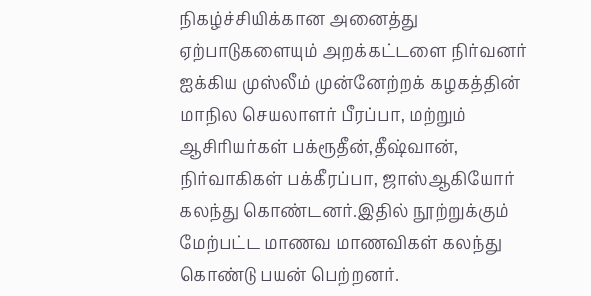நிகழ்ச்சியிக்கான அனைத்து ஏற்பாடுகளையும் அறக்கட்டளை நிர்வனர் ஐக்கிய முஸ்லீம் முன்னேற்றக் கழகத்தின் மாநில செயலாளர் பீரப்பா, மற்றும் ஆசிரியர்கள் பக்ரூதீன்,தீஷ்வான், நிர்வாகிகள் பக்கீரப்பா, ஜாஸ்ஆகியோர் கலந்து கொண்டனர்.இதில் நூற்றுக்கும் மேற்பட்ட மாணவ மாணவிகள் கலந்து கொண்டு பயன் பெற்றனர்.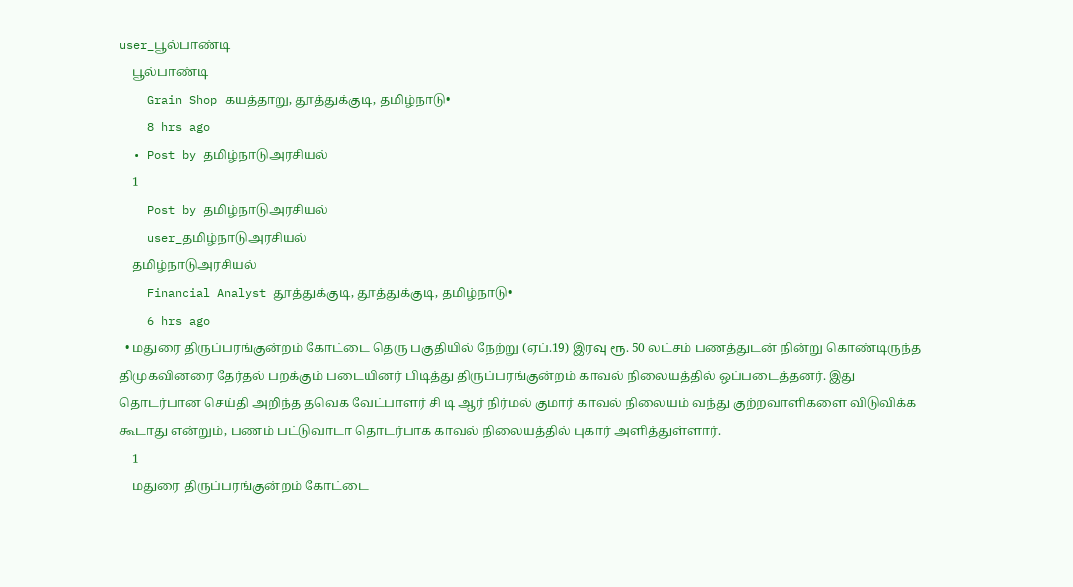user_பூல்பாண்டி
    பூல்பாண்டி
    Grain Shop கயத்தாறு, தூத்துக்குடி, தமிழ்நாடு•
    8 hrs ago
  • Post by தமிழ்நாடுஅரசியல்
    1
    Post by தமிழ்நாடுஅரசியல்
    user_தமிழ்நாடுஅரசியல்
    தமிழ்நாடுஅரசியல்
    Financial Analyst தூத்துக்குடி, தூத்துக்குடி, தமிழ்நாடு•
    6 hrs ago
  • மதுரை திருப்பரங்குன்றம் கோட்டை தெரு பகுதியில் நேற்று (ஏப்.19) இரவு ரூ. 50 லட்சம் பணத்துடன் நின்று கொண்டிருந்த திமுகவினரை தேர்தல் பறக்கும் படையினர் பிடித்து திருப்பரங்குன்றம் காவல் நிலையத்தில் ஒப்படைத்தனர். இது தொடர்பான செய்தி அறிந்த தவெக வேட்பாளர் சி டி ஆர் நிர்மல் குமார் காவல் நிலையம் வந்து குற்றவாளிகளை விடுவிக்க கூடாது என்றும், பணம் பட்டுவாடா தொடர்பாக காவல் நிலையத்தில் புகார் அளித்துள்ளார்.
    1
    மதுரை திருப்பரங்குன்றம் கோட்டை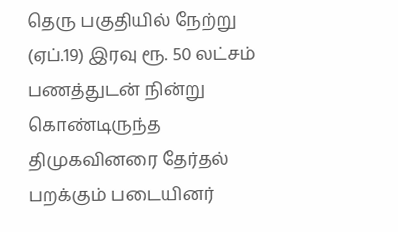தெரு பகுதியில் நேற்று (ஏப்.19) இரவு ரூ. 50 லட்சம் பணத்துடன் நின்று கொண்டிருந்த திமுகவினரை தேர்தல் பறக்கும் படையினர்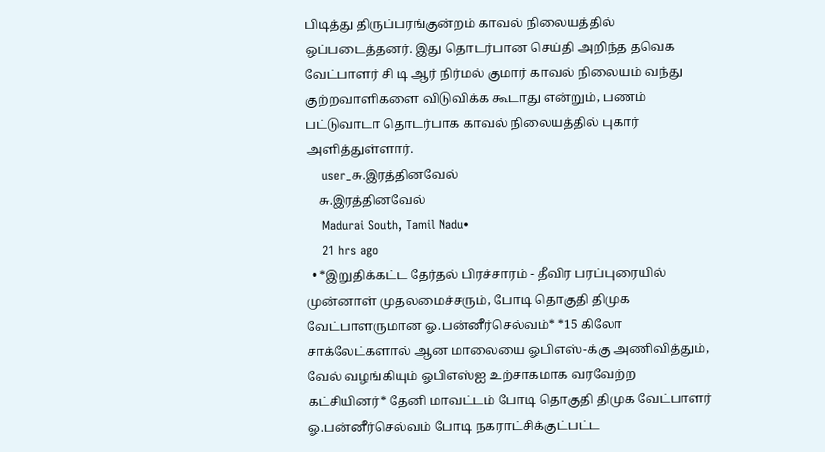பிடித்து திருப்பரங்குன்றம் காவல் நிலையத்தில் ஒப்படைத்தனர். இது தொடர்பான செய்தி அறிந்த தவெக வேட்பாளர் சி டி ஆர் நிர்மல் குமார் காவல் நிலையம் வந்து குற்றவாளிகளை விடுவிக்க கூடாது என்றும், பணம் பட்டுவாடா தொடர்பாக காவல் நிலையத்தில் புகார் அளித்துள்ளார்.
    user_சு.இரத்தினவேல்
    சு.இரத்தினவேல்
    Madurai South, Tamil Nadu•
    21 hrs ago
  • *இறுதிக்கட்ட தேர்தல் பிரச்சாரம் - தீவிர பரப்புரையில் முன்னாள் முதலமைச்சரும், போடி தொகுதி திமுக வேட்பாளருமான ஓ.பன்னீர்செல்வம்* *15 கிலோ சாக்லேட்களால் ஆன மாலையை ஓபிஎஸ்-க்கு அணிவித்தும், வேல் வழங்கியும் ஓபிஎஸ்ஐ உற்சாகமாக வரவேற்ற கட்சியினர்* தேனி மாவட்டம் போடி தொகுதி திமுக வேட்பாளர் ஓ.பன்னீர்செல்வம் போடி நகராட்சிக்குட்பட்ட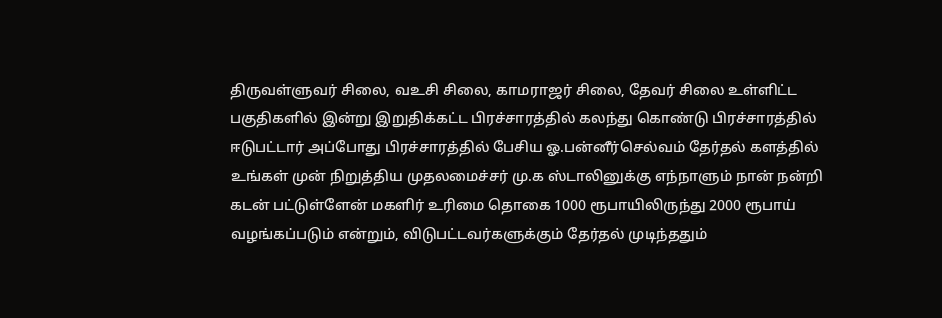திருவள்ளுவர் சிலை, வஉசி சிலை, காமராஜர் சிலை, தேவர் சிலை உள்ளிட்ட பகுதிகளில் இன்று இறுதிக்கட்ட பிரச்சாரத்தில் கலந்து கொண்டு பிரச்சாரத்தில் ஈடுபட்டார் அப்போது பிரச்சாரத்தில் பேசிய ஓ.பன்னீர்செல்வம் தேர்தல் களத்தில் உங்கள் முன் நிறுத்திய முதலமைச்சர் மு.க ஸ்டாலினுக்கு எந்நாளும் நான் நன்றி கடன் பட்டுள்ளேன் மகளிர் உரிமை தொகை 1000 ரூபாயிலிருந்து 2000 ரூபாய் வழங்கப்படும் என்றும், விடுபட்டவர்களுக்கும் தேர்தல் முடிந்ததும்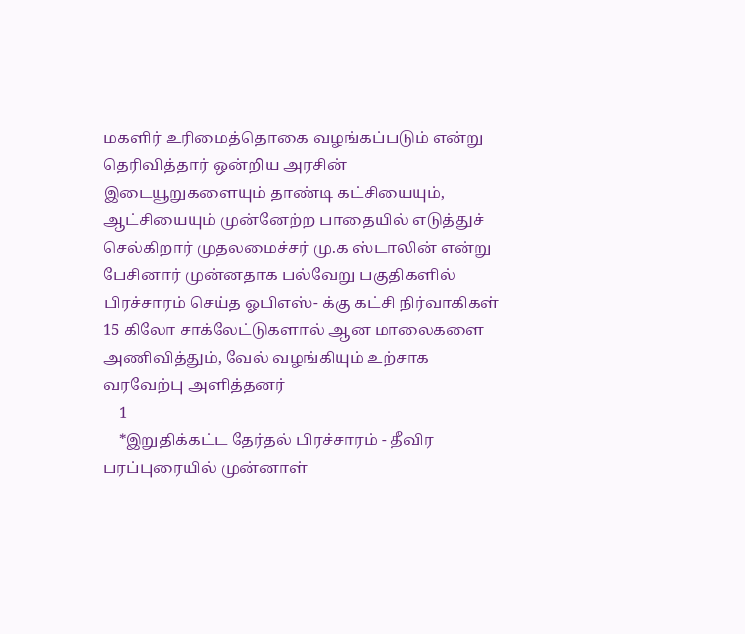மகளிர் உரிமைத்தொகை வழங்கப்படும் என்று தெரிவித்தார் ஒன்றிய அரசின் இடையூறுகளையும் தாண்டி கட்சியையும், ஆட்சியையும் முன்னேற்ற பாதையில் எடுத்துச் செல்கிறார் முதலமைச்சர் மு.க ஸ்டாலின் என்று பேசினார் முன்னதாக பல்வேறு பகுதிகளில் பிரச்சாரம் செய்த ஓபிஎஸ்- க்கு கட்சி நிர்வாகிகள் 15 கிலோ சாக்லேட்டுகளால் ஆன மாலைகளை அணிவித்தும், வேல் வழங்கியும் உற்சாக வரவேற்பு அளித்தனர்
    1
    *இறுதிக்கட்ட தேர்தல் பிரச்சாரம் - தீவிர பரப்புரையில் முன்னாள்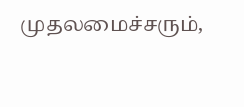முதலமைச்சரும்,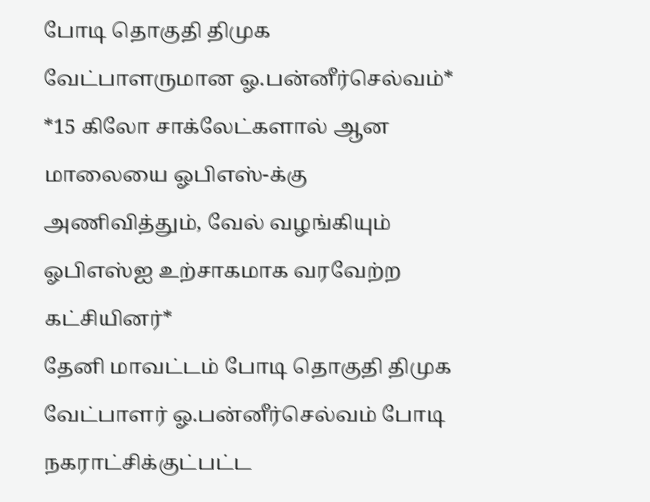போடி தொகுதி திமுக வேட்பாளருமான ஓ.பன்னீர்செல்வம்*
*15 கிலோ சாக்லேட்களால் ஆன மாலையை ஓபிஎஸ்-க்கு அணிவித்தும், வேல் வழங்கியும் ஓபிஎஸ்ஐ உற்சாகமாக வரவேற்ற கட்சியினர்*
தேனி மாவட்டம் போடி தொகுதி திமுக வேட்பாளர் ஓ.பன்னீர்செல்வம் போடி நகராட்சிக்குட்பட்ட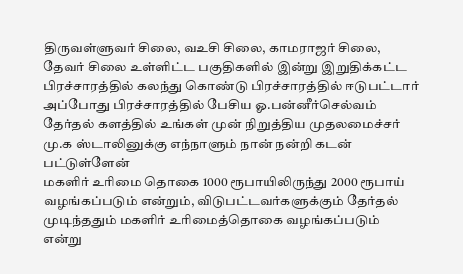திருவள்ளுவர் சிலை, வஉசி சிலை, காமராஜர் சிலை, தேவர் சிலை உள்ளிட்ட பகுதிகளில் இன்று இறுதிக்கட்ட பிரச்சாரத்தில் கலந்து கொண்டு பிரச்சாரத்தில் ஈடுபட்டார்
அப்போது பிரச்சாரத்தில் பேசிய ஓ.பன்னீர்செல்வம் தேர்தல் களத்தில் உங்கள் முன் நிறுத்திய முதலமைச்சர் மு.க ஸ்டாலினுக்கு எந்நாளும் நான் நன்றி கடன் பட்டுள்ளேன்
மகளிர் உரிமை தொகை 1000 ரூபாயிலிருந்து 2000 ரூபாய் வழங்கப்படும் என்றும், விடுபட்டவர்களுக்கும் தேர்தல் முடிந்ததும் மகளிர் உரிமைத்தொகை வழங்கப்படும் என்று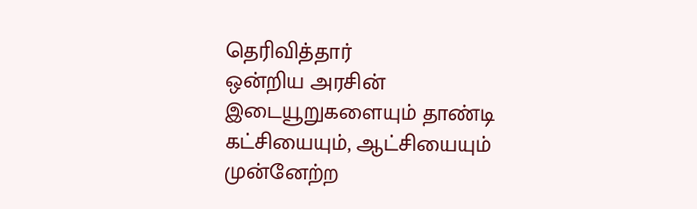தெரிவித்தார்
ஒன்றிய அரசின் இடையூறுகளையும் தாண்டி கட்சியையும், ஆட்சியையும் முன்னேற்ற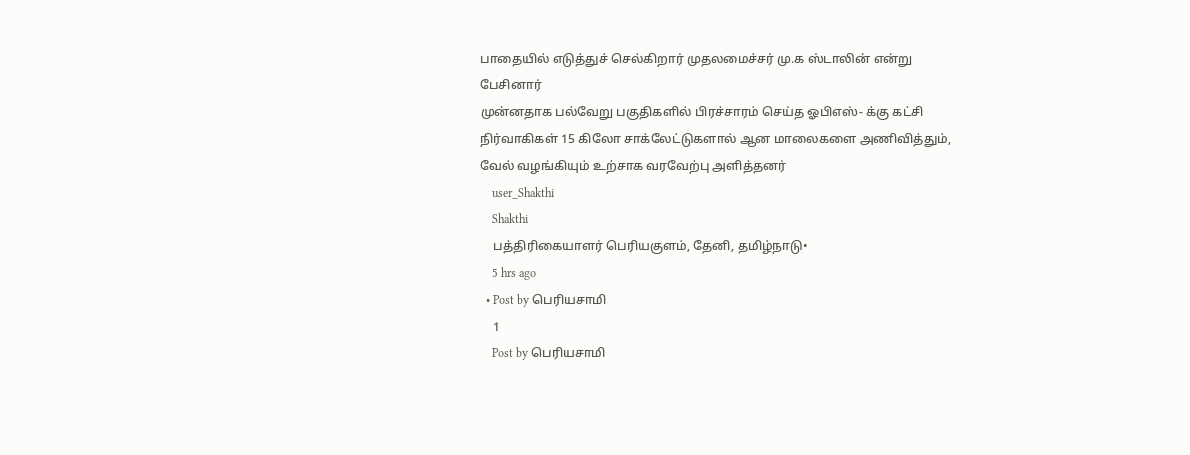பாதையில் எடுத்துச் செல்கிறார் முதலமைச்சர் மு.க ஸ்டாலின் என்று பேசினார்
முன்னதாக பல்வேறு பகுதிகளில் பிரச்சாரம் செய்த ஓபிஎஸ்- க்கு கட்சி நிர்வாகிகள் 15 கிலோ சாக்லேட்டுகளால் ஆன மாலைகளை அணிவித்தும், வேல் வழங்கியும் உற்சாக வரவேற்பு அளித்தனர்
    user_Shakthi
    Shakthi
    பத்திரிகையாளர் பெரியகுளம், தேனி, தமிழ்நாடு•
    5 hrs ago
  • Post by பெரியசாமி
    1
    Post by பெரியசாமி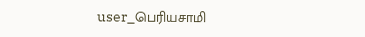user_பெரியசாமி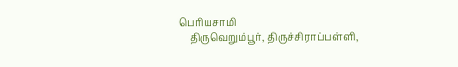பெரியசாமி
    திருவெறும்பூர், திருச்சிராப்பள்ளி,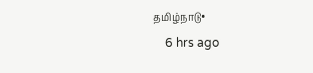தமிழ்நாடு•
    6 hrs ago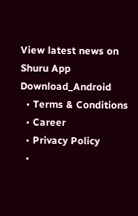View latest news on Shuru App
Download_Android
  • Terms & Conditions
  • Career
  • Privacy Policy
  •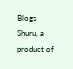Blogs
Shuru, a product of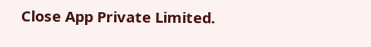Close App Private Limited.